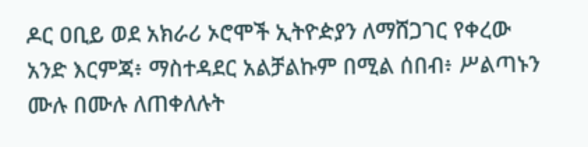ዶር ዐቢይ ወደ አክራሪ ኦሮሞች ኢትዮዽያን ለማሸጋገር የቀረው አንድ እርምጃ፥ ማስተዳደር አልቻልኩም በሚል ሰበብ፥ ሥልጣኑን ሙሉ በሙሉ ለጠቀለሉት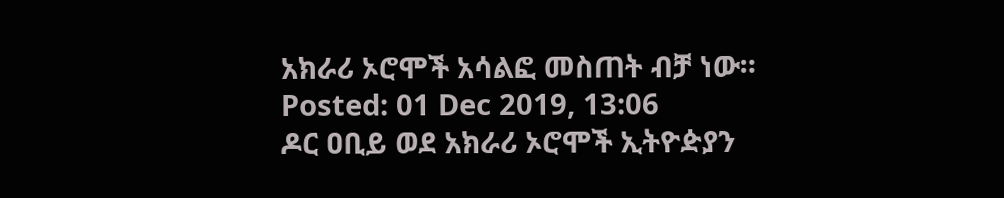አክራሪ ኦሮሞች አሳልፎ መስጠት ብቻ ነው።
Posted: 01 Dec 2019, 13:06
ዶር ዐቢይ ወደ አክራሪ ኦሮሞች ኢትዮዽያን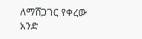ለማሸጋገር የቀረው አንድ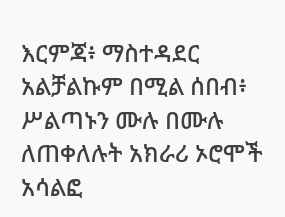እርምጃ፥ ማስተዳደር አልቻልኩም በሚል ሰበብ፥ ሥልጣኑን ሙሉ በሙሉ ለጠቀለሉት አክራሪ ኦሮሞች አሳልፎ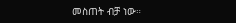መስጠት ብቻ ነው።